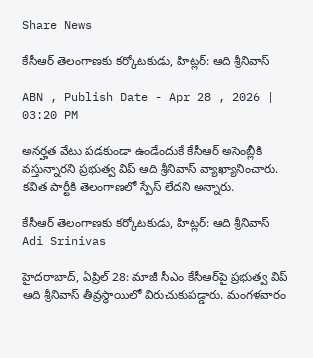Share News

కేసీఆర్ తెలంగాణకు కర్కోటకుడు, హిట్లర్: ఆది శ్రీనివాస్

ABN , Publish Date - Apr 28 , 2026 | 03:20 PM

అనర్హత వేటు పడకుండా ఉండేందుకే కేసీఆర్ అసెంబ్లీకి వస్తున్నారని ప్రభుత్వ విప్ ఆది శ్రీనివాస్ వ్యాఖ్యానించారు. కవిత పార్టీకి తెలంగాణలో స్పేస్ లేదని అన్నారు.

కేసీఆర్ తెలంగాణకు కర్కోటకుడు, హిట్లర్: ఆది శ్రీనివాస్
Adi Srinivas

హైదరాబాద్, ఏప్రిల్ 28: మాజీ సీఎం కేసీఆర్‌పై ప్రభుత్వ విప్ ఆది శ్రీనివాస్ తీవ్రస్థాయిలో విరుచుకుపడ్డారు. మంగళవారం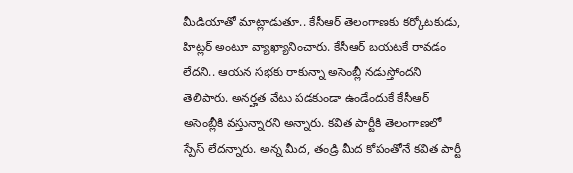మీడియాతో మాట్లాడుతూ.. కేసీఆర్ తెలంగాణకు కర్కోటకుడు, హిట్లర్ అంటూ వ్యాఖ్యానించారు. కేసీఆర్ బయటకే రావడం లేదని.. ఆయన సభకు రాకున్నా అసెంబ్లీ నడుస్తోందని తెలిపారు. అనర్హత వేటు పడకుండా ఉండేందుకే కేసీఆర్ అసెంబ్లీకి వస్తున్నారని అన్నారు. కవిత పార్టీకి తెలంగాణలో స్పేస్ లేదన్నారు. అన్న మీద, తండ్రి మీద కోపంతోనే కవిత పార్టీ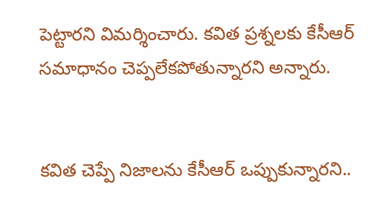పెట్టారని విమర్శించారు. కవిత ప్రశ్నలకు కేసీఆర్ సమాధానం చెప్పలేకపోతున్నారని అన్నారు.


కవిత చెప్పే నిజాలను కేసీఆర్ ఒప్పుకున్నారని..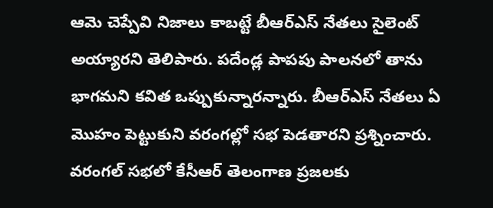ఆమె చెప్పేవి నిజాలు కాబట్టే బీఆర్ఎస్ నేతలు సైలెంట్ అయ్యారని తెలిపారు. పదేండ్ల పాపపు పాలనలో తాను భాగమని కవిత ఒప్పుకున్నారన్నారు. బీఆర్ఎస్ నేతలు ఏ మొహం పెట్టుకుని వరంగల్లో సభ పెడతారని ప్రశ్నించారు. వరంగల్ సభలో కేసీఆర్ తెలంగాణ ప్రజలకు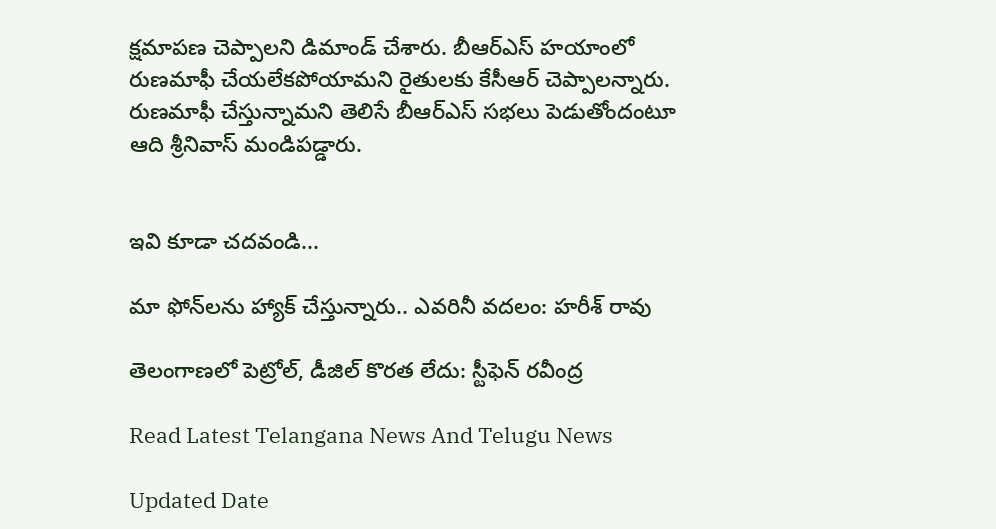క్షమాపణ చెప్పాలని డిమాండ్ చేశారు. బీఆర్ఎస్ హయాంలో రుణమాఫీ చేయలేకపోయామని రైతులకు కేసీఆర్ చెప్పాలన్నారు. రుణమాఫీ చేస్తున్నామని తెలిసే బీఆర్ఎస్ సభలు పెడుతోందంటూ ఆది శ్రీనివాస్ మండిపడ్డారు.


ఇవి కూడా చదవండి...

మా ఫోన్‌లను హ్యాక్ చేస్తున్నారు.. ఎవరినీ వదలం: హరీశ్ రావు

తెలంగాణలో పెట్రోల్, డీజిల్ కొరత లేదు: స్టీఫెన్ రవీంద్ర

Read Latest Telangana News And Telugu News

Updated Date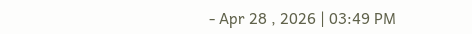- Apr 28 , 2026 | 03:49 PM